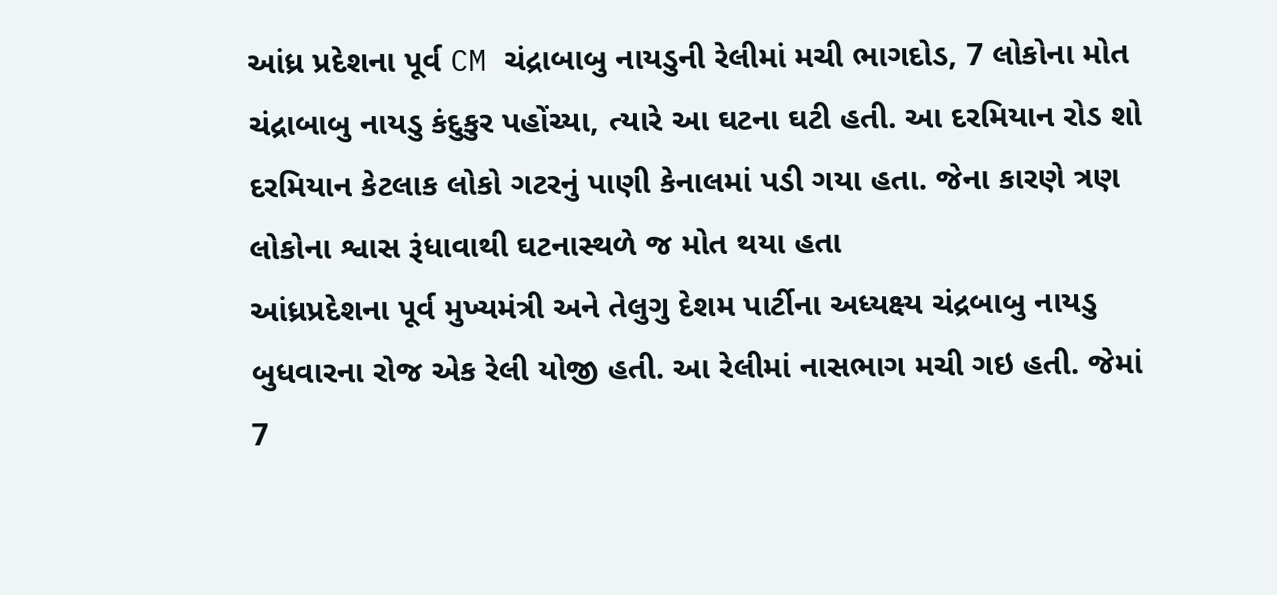આંધ્ર પ્રદેશના પૂર્વ CM ચંદ્રાબાબુ નાયડુની રેલીમાં મચી ભાગદોડ, 7 લોકોના મોત
ચંદ્રાબાબુ નાયડુ કંદુકુર પહોંચ્યા, ત્યારે આ ઘટના ઘટી હતી. આ દરમિયાન રોડ શો દરમિયાન કેટલાક લોકો ગટરનું પાણી કેનાલમાં પડી ગયા હતા. જેના કારણે ત્રણ લોકોના શ્વાસ રૂંધાવાથી ઘટનાસ્થળે જ મોત થયા હતા
આંધ્રપ્રદેશના પૂર્વ મુખ્યમંત્રી અને તેલુગુ દેશમ પાર્ટીના અધ્યક્ષ્ય ચંદ્રબાબુ નાયડુ બુધવારના રોજ એક રેલી યોજી હતી. આ રેલીમાં નાસભાગ મચી ગઇ હતી. જેમાં 7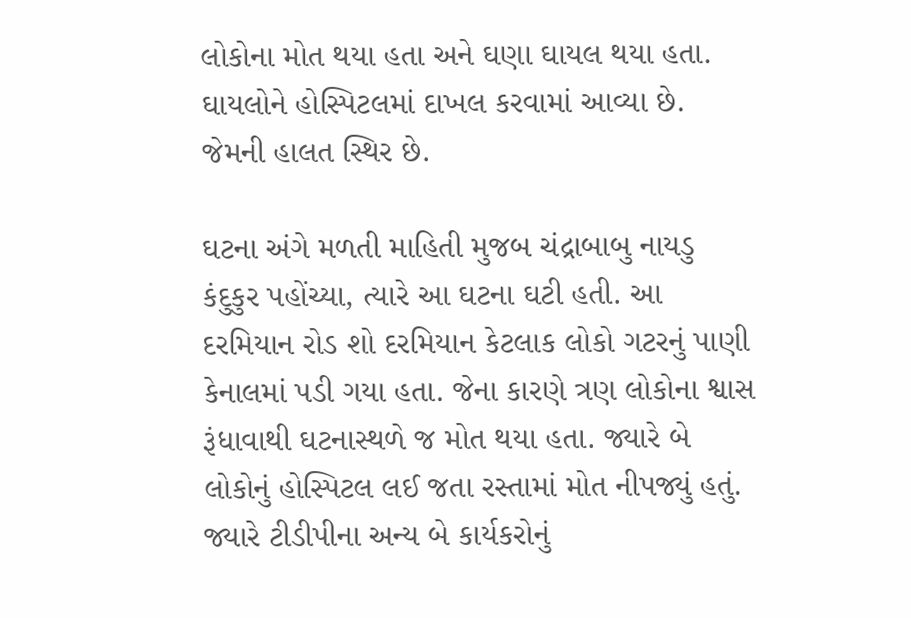લોકોના મોત થયા હતા અને ઘણા ઘાયલ થયા હતા. ઘાયલોને હોસ્પિટલમાં દાખલ કરવામાં આવ્યા છે. જેમની હાલત સ્થિર છે.

ઘટના અંગે મળતી માહિતી મુજબ ચંદ્રાબાબુ નાયડુ કંદુકુર પહોંચ્યા, ત્યારે આ ઘટના ઘટી હતી. આ દરમિયાન રોડ શો દરમિયાન કેટલાક લોકો ગટરનું પાણી કેનાલમાં પડી ગયા હતા. જેના કારણે ત્રણ લોકોના શ્વાસ રૂંધાવાથી ઘટનાસ્થળે જ મોત થયા હતા. જ્યારે બે લોકોનું હોસ્પિટલ લઈ જતા રસ્તામાં મોત નીપજ્યું હતું. જ્યારે ટીડીપીના અન્ય બે કાર્યકરોનું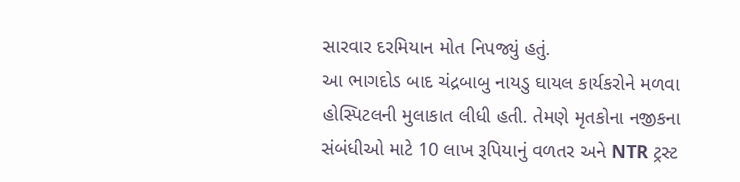સારવાર દરમિયાન મોત નિપજ્યું હતું.
આ ભાગદોડ બાદ ચંદ્રબાબુ નાયડુ ઘાયલ કાર્યકરોને મળવા હોસ્પિટલની મુલાકાત લીધી હતી. તેમણે મૃતકોના નજીકના સંબંધીઓ માટે 10 લાખ રૂપિયાનું વળતર અને NTR ટ્રસ્ટ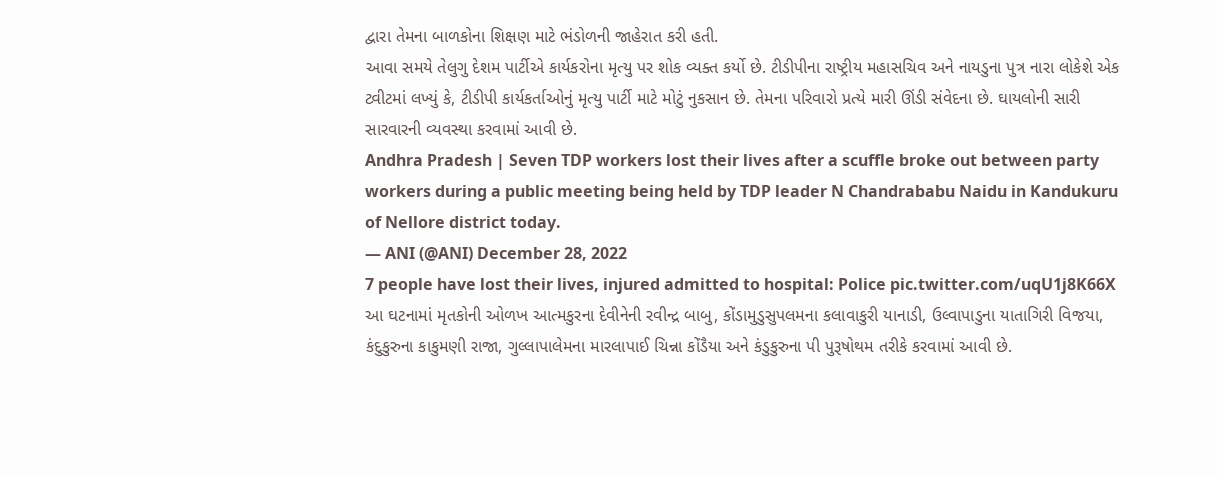દ્વારા તેમના બાળકોના શિક્ષણ માટે ભંડોળની જાહેરાત કરી હતી.
આવા સમયે તેલુગુ દેશમ પાર્ટીએ કાર્યકરોના મૃત્યુ પર શોક વ્યક્ત કર્યો છે. ટીડીપીના રાષ્ટ્રીય મહાસચિવ અને નાયડુના પુત્ર નારા લોકેશે એક ટ્વીટમાં લખ્યું કે, ટીડીપી કાર્યકર્તાઓનું મૃત્યુ પાર્ટી માટે મોટું નુકસાન છે. તેમના પરિવારો પ્રત્યે મારી ઊંડી સંવેદના છે. ઘાયલોની સારી સારવારની વ્યવસ્થા કરવામાં આવી છે.
Andhra Pradesh | Seven TDP workers lost their lives after a scuffle broke out between party workers during a public meeting being held by TDP leader N Chandrababu Naidu in Kandukuru of Nellore district today.
— ANI (@ANI) December 28, 2022
7 people have lost their lives, injured admitted to hospital: Police pic.twitter.com/uqU1j8K66X
આ ઘટનામાં મૃતકોની ઓળખ આત્મકુરના દેવીનેની રવીન્દ્ર બાબુ, કોંડામુડુસુપલમના કલાવાકુરી યાનાડી, ઉલ્વાપાડુના યાતાગિરી વિજયા, કંદુકુરુના કાકુમણી રાજા, ગુલ્લાપાલેમના મારલાપાઈ ચિન્ના કોંડૈયા અને કંડુકુરુના પી પુરૂષોથમ તરીકે કરવામાં આવી છે.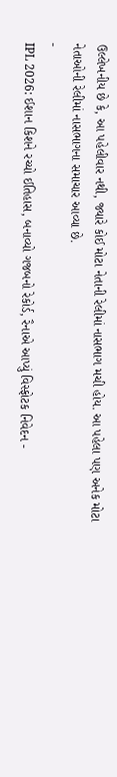ઉલ્લેખનીય છે કે, આ પહેલીવાર નથી, જ્યારે કોઈ મોટા નેતાની રેલીમાં નાસભાગ મચી હોય. આ પહેલા પણ અનેક મોટા નેતાઓની રેલીમાં નાસભાગના સમાચાર આવ્યા છે.
-
IPL 2026: ઈશાન કિશને રચ્યો ઈતિહાસ, બનાવ્યો ગજબનો રેકોર્ડ, રૈનાએ આપ્યું વિસ્ફોટક નિવેદન -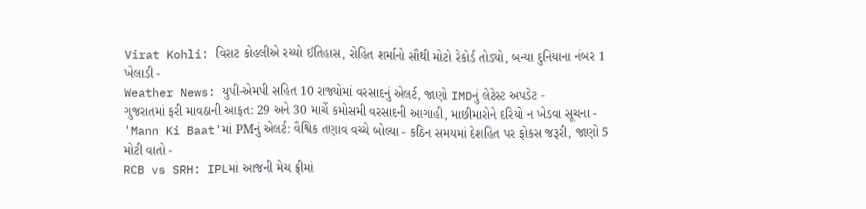Virat Kohli: વિરાટ કોહલીએ રચ્યો ઈતિહાસ, રોહિત શર્માનો સૌથી મોટો રેકોર્ડ તોડ્યો, બન્યા દુનિયાના નંબર 1 ખેલાડી -
Weather News: યુપી-એમપી સહિત 10 રાજ્યોમાં વરસાદનું એલર્ટ, જાણો IMDનું લેટેસ્ટ અપડેટ -
ગુજરાતમાં ફરી માવઠાની આફત: 29 અને 30 માર્ચે કમોસમી વરસાદની આગાહી, માછીમારોને દરિયો ન ખેડવા સૂચના -
'Mann Ki Baat'માં PMનું એલર્ટ: વૈશ્વિક તણાવ વચ્ચે બોલ્યા - કઠિન સમયમાં દેશહિત પર ફોકસ જરૂરી, જાણો 5 મોટી વાતો -
RCB vs SRH: IPLમાં આજની મેચ ફ્રીમાં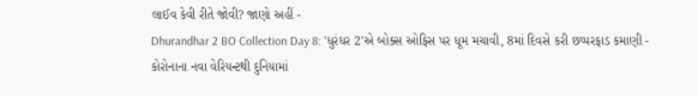લાઈવ કેવી રીતે જોવી? જાણો અહીં -
Dhurandhar 2 BO Collection Day 8: 'ધુરંધર 2'એ બોક્સ ઓફિસ પર ધૂમ મચાવી, 8માં દિવસે કરી છપ્પરફાડ કમાણી -
કોરોનાના નવા વેરિયન્ટથી દુનિયામાં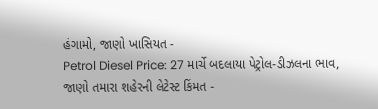હંગામો, જાણો ખાસિયત -
Petrol Diesel Price: 27 માર્ચે બદલાયા પેટ્રોલ-ડીઝલના ભાવ, જાણો તમારા શહેરની લેટેસ્ટ કિંમત -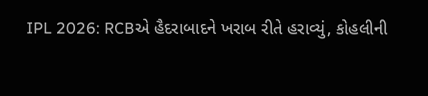IPL 2026: RCBએ હૈદરાબાદને ખરાબ રીતે હરાવ્યું, કોહલીની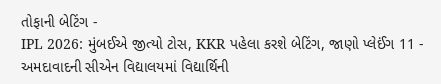તોફાની બેટિંગ -
IPL 2026: મુંબઈએ જીત્યો ટોસ, KKR પહેલા કરશે બેટિંગ, જાણો પ્લેઈંગ 11 -
અમદાવાદની સીએન વિદ્યાલયમાં વિદ્યાર્થિની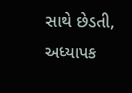સાથે છેડતી, અધ્યાપક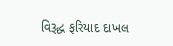વિરૂદ્ધ ફરિયાદ દાખલ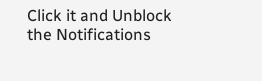Click it and Unblock the Notifications